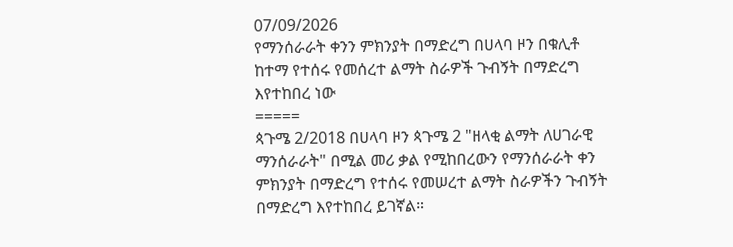07/09/2026
የማንሰራራት ቀንን ምክንያት በማድረግ በሀላባ ዞን በቁሊቶ ከተማ የተሰሩ የመሰረተ ልማት ስራዎች ጉብኝት በማድረግ እየተከበረ ነው
=====
ጳጉሜ 2/2018 በሀላባ ዞን ጳጉሜ 2 "ዘላቂ ልማት ለሀገራዊ ማንሰራራት" በሚል መሪ ቃል የሚከበረውን የማንሰራራት ቀን ምክንያት በማድረግ የተሰሩ የመሠረተ ልማት ስራዎችን ጉብኝት በማድረግ እየተከበረ ይገኛል።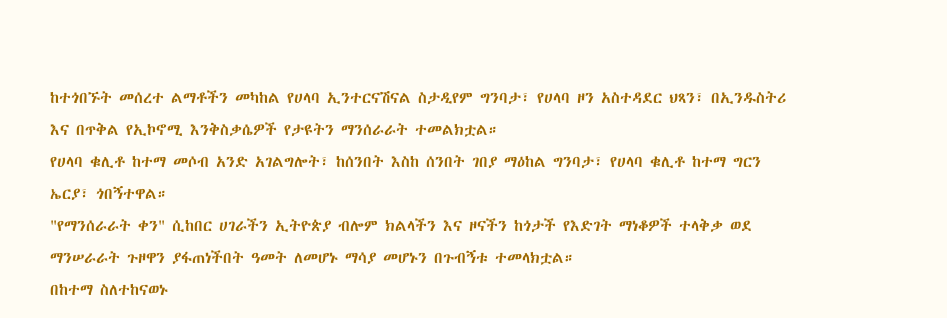ከተጎበኙት መሰረተ ልማቶችን መካከል የሀላባ ኢንተርናሽናል ስታዲየም ግንባታ፣ የሀላባ ዞን አስተዳደር ህጻን፣ በኢንዱስትሪ እና በጥቅል የኢኮኖሚ እንቅስቃሴዎች የታዩትን ማንሰራራት ተመልክቷል።
የሀላባ ቁሊቶ ከተማ መሶብ አንድ አገልግሎት፣ ከሰንበት እስከ ሰንበት ገበያ ማዕከል ግንባታ፣ የሀላባ ቁሊቶ ከተማ ግርን ኤርያ፣ ጎበኝተዋል።
"የማንሰራራት ቀን" ሲከበር ሀገራችን ኢትዮጵያ ብሎም ክልላችን እና ዞናችን ከጎታች የእድገት ማነቆዎች ተላቅቃ ወደ ማንሠራራት ጉዞዋን ያፋጠነችበት ዓመት ለመሆኑ ማሳያ መሆኑን በጉብኝቱ ተመላክቷል።
በከተማ ስለተከናወኑ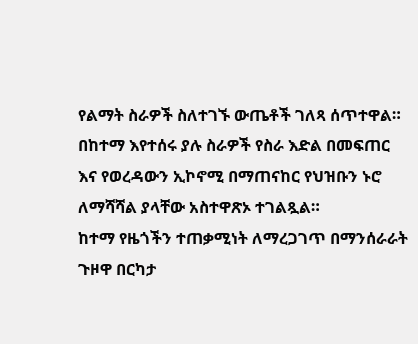የልማት ስራዎች ስለተገኙ ውጤቶች ገለጻ ሰጥተዋል።
በከተማ እየተሰሩ ያሉ ስራዎች የስራ እድል በመፍጠር እና የወረዳውን ኢኮኖሚ በማጠናከር የህዝቡን ኑሮ ለማሻሻል ያላቸው አስተዋጽኦ ተገልጿል።
ከተማ የዜጎችን ተጠቃሚነት ለማረጋገጥ በማንሰራራት ጉዞዋ በርካታ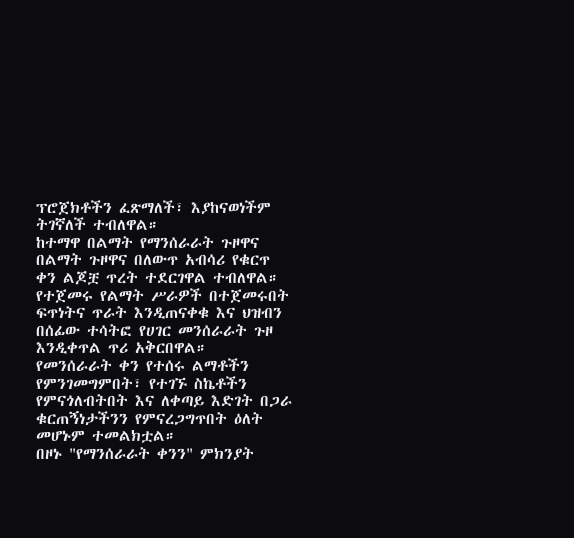ፕሮጀክቶችን ፈጽማለች፣ እያከናወነችም ትገኛለች ተብለዋል።
ከተማዋ በልማት የማንሰራራት ጉዞዋና በልማት ጉዞዋና በለውጥ አብሳሪ የቁርጥ ቀን ልጆቿ ጥረት ተደርገዋል ተብለዋል።
የተጀመሩ የልማት ሥራዎች በተጀመሩበት ፍጥነትና ጥራት እንዲጠናቀቁ እና ህዝብን በሰፊው ተሳትፎ የሀገር መንሰራራት ጉዞ እንዲቀጥል ጥሪ አቅርበዋል።
የመንሰራራት ቀን የተሰሩ ልማቶችን የምንገመግምበት፣ የተገኙ ስኬቶችን የምናጎለብትበት እና ለቀጣይ እድገት በጋራ ቁርጠኝነታችንን የምናረጋግጥበት ዕለት መሆኑም ተመልክቷል።
በዞኑ "የማንሰራራት ቀንን" ምክንያት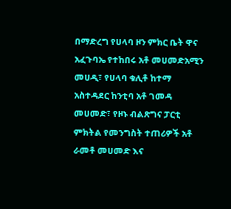በማድረግ የሀላባ ዞን ምክር ቤት ዋና አፈጉባኤ የተከበሩ አቶ መሀመድአሚን መሀዲ፣ የሀላባ ቁሊቶ ከተማ አስተዳደር ከንቲባ አቶ ገመዳ መሀመድ፣ የዞኑ ብልጽግና ፓርቲ ምክትል የመንግስት ተጠሪዎች አቶ ራመቶ መሀመድ እና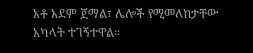አቶ አደም ጀማል፣ ሌሎች የሚመለከታቸው አካላት ተገኝተዋል።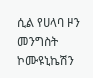ሲል የሀላባ ዞን መንግስት ኮሙዩኒኬሽን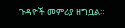ጉዳዮች መምሪያ ዘግቧል።